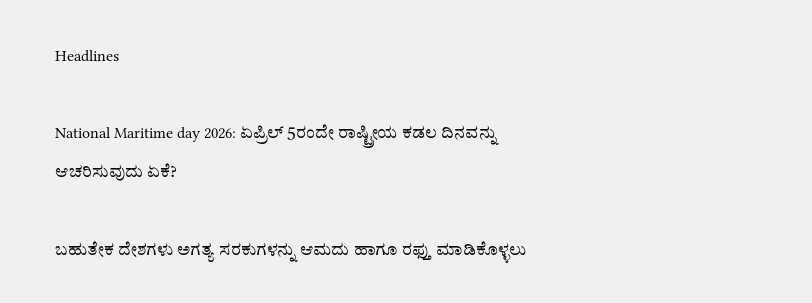Headlines

National Maritime day 2026: ಏಪ್ರಿಲ್‌ 5ರಂದೇ ರಾಷ್ಟ್ರೀಯ ಕಡಲ ದಿನವನ್ನು ಆಚರಿಸುವುದು ಏಕೆ?

ಬಹುತೇಕ ದೇಶಗಳು ಅಗತ್ಯ ಸರಕುಗಳನ್ನು ಆಮದು ಹಾಗೂ ರಫ್ತು ಮಾಡಿಕೊಳ್ಳಲು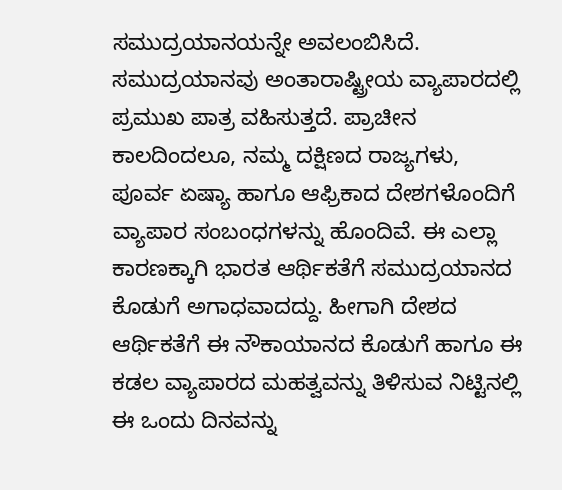ಸಮುದ್ರಯಾನಯನ್ನೇ ಅವಲಂಬಿಸಿದೆ. ಸಮುದ್ರಯಾನವು ಅಂತಾರಾಷ್ಟ್ರೀಯ ವ್ಯಾಪಾರದಲ್ಲಿ ಪ್ರಮುಖ ಪಾತ್ರ ವಹಿಸುತ್ತದೆ. ಪ್ರಾಚೀನ ಕಾಲದಿಂದಲೂ, ನಮ್ಮ ದಕ್ಷಿಣದ ರಾಜ್ಯಗಳು, ಪೂರ್ವ ಏಷ್ಯಾ ಹಾಗೂ ಆಫ್ರಿಕಾದ ದೇಶಗಳೊಂದಿಗೆ ವ್ಯಾಪಾರ ಸಂಬಂಧಗಳನ್ನು ಹೊಂದಿವೆ. ಈ ಎಲ್ಲಾ ಕಾರಣಕ್ಕಾಗಿ ಭಾರತ ಆರ್ಥಿಕತೆಗೆ ಸಮುದ್ರಯಾನದ ಕೊಡುಗೆ ಅಗಾಧವಾದದ್ದು. ಹೀಗಾಗಿ ದೇಶದ ಆರ್ಥಿಕತೆಗೆ ಈ ನೌಕಾಯಾನದ ಕೊಡುಗೆ ಹಾಗೂ ಈ ಕಡಲ ವ್ಯಾಪಾರದ ಮಹತ್ವವನ್ನು ತಿಳಿಸುವ ನಿಟ್ಟಿನಲ್ಲಿ ಈ ಒಂದು ದಿನವನ್ನು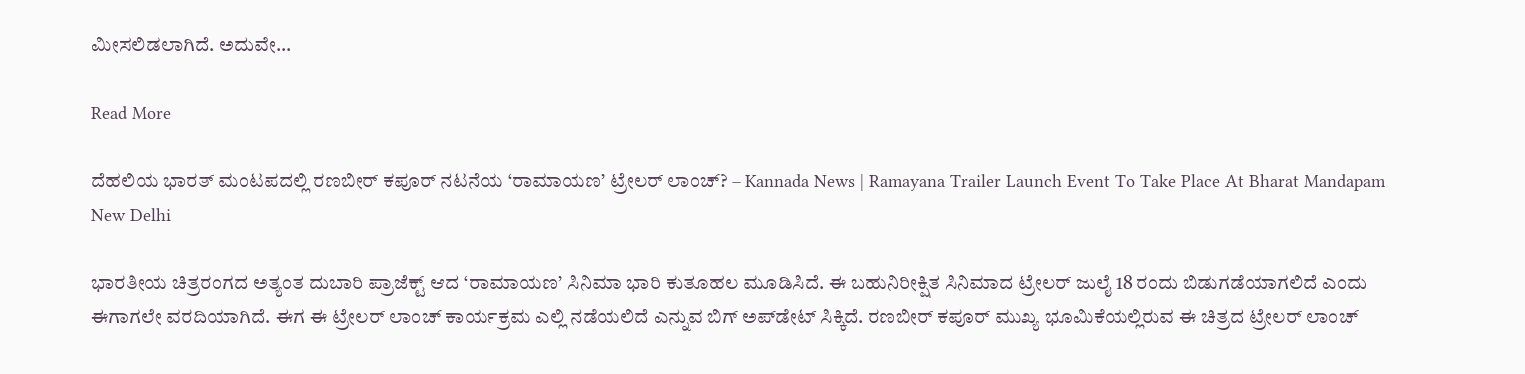ಮೀಸಲಿಡಲಾಗಿದೆ. ಅದುವೇ…

Read More

ದೆಹಲಿಯ ಭಾರತ್ ಮಂಟಪದಲ್ಲಿ ರಣಬೀರ್ ಕಪೂರ್ ನಟನೆಯ ‘ರಾಮಾಯಣ’ ಟ್ರೇಲರ್ ಲಾಂಚ್? – Kannada News | Ramayana Trailer Launch Event To Take Place At Bharat Mandapam New Delhi

ಭಾರತೀಯ ಚಿತ್ರರಂಗದ ಅತ್ಯಂತ ದುಬಾರಿ ಪ್ರಾಜೆಕ್ಟ್ ಆದ ‘ರಾಮಾಯಣ’ ಸಿನಿಮಾ ಭಾರಿ ಕುತೂಹಲ ಮೂಡಿಸಿದೆ. ಈ ಬಹುನಿರೀಕ್ಷಿತ ಸಿನಿಮಾದ ಟ್ರೇಲರ್ ಜುಲೈ 18 ರಂದು ಬಿಡುಗಡೆಯಾಗಲಿದೆ ಎಂದು ಈಗಾಗಲೇ ವರದಿಯಾಗಿದೆ. ಈಗ ಈ ಟ್ರೇಲರ್ ಲಾಂಚ್ ಕಾರ್ಯಕ್ರಮ ಎಲ್ಲಿ ನಡೆಯಲಿದೆ ಎನ್ನುವ ಬಿಗ್ ಅಪ್‌ಡೇಟ್ ಸಿಕ್ಕಿದೆ. ರಣಬೀರ್ ಕಪೂರ್ ಮುಖ್ಯ ಭೂಮಿಕೆಯಲ್ಲಿರುವ ಈ ಚಿತ್ರದ ಟ್ರೇಲರ್ ಲಾಂಚ್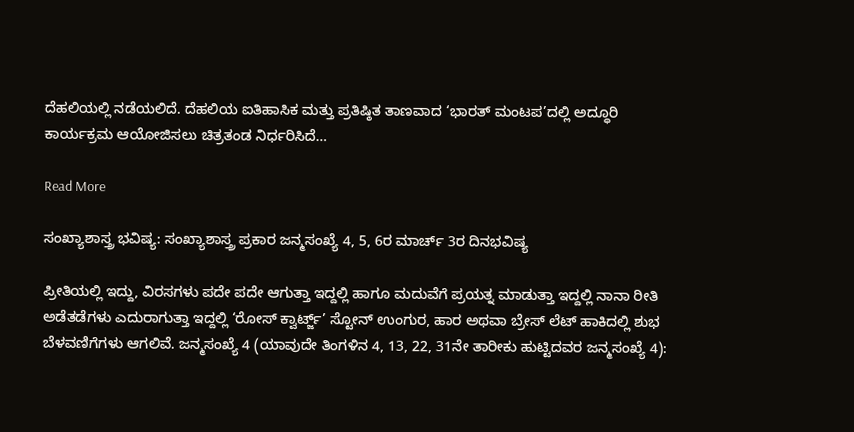ದೆಹಲಿಯಲ್ಲಿ ನಡೆಯಲಿದೆ. ದೆಹಲಿಯ ಐತಿಹಾಸಿಕ ಮತ್ತು ಪ್ರತಿಷ್ಠಿತ ತಾಣವಾದ ‘ಭಾರತ್ ಮಂಟಪ’ದಲ್ಲಿ ಅದ್ಧೂರಿ ಕಾರ್ಯಕ್ರಮ ಆಯೋಜಿಸಲು ಚಿತ್ರತಂಡ ನಿರ್ಧರಿಸಿದೆ…

Read More

ಸಂಖ್ಯಾಶಾಸ್ತ್ರ ಭವಿಷ್ಯ: ಸಂಖ್ಯಾಶಾಸ್ತ್ರ ಪ್ರಕಾರ ಜನ್ಮಸಂಖ್ಯೆ 4, 5, 6ರ ಮಾರ್ಚ್ 3ರ ದಿನಭವಿಷ್ಯ

ಪ್ರೀತಿಯಲ್ಲಿ ಇದ್ದು, ವಿರಸಗಳು ಪದೇ ಪದೇ ಆಗುತ್ತಾ ಇದ್ದಲ್ಲಿ ಹಾಗೂ ಮದುವೆಗೆ ಪ್ರಯತ್ನ ಮಾಡುತ್ತಾ ಇದ್ದಲ್ಲಿ ನಾನಾ ರೀತಿ ಅಡೆತಡೆಗಳು ಎದುರಾಗುತ್ತಾ ಇದ್ದಲ್ಲಿ ‘ರೋಸ್ ಕ್ವಾರ್ಟ್ಜ್’ ಸ್ಟೋನ್ ಉಂಗುರ, ಹಾರ ಅಥವಾ ಬ್ರೇಸ್ ಲೆಟ್ ಹಾಕಿದಲ್ಲಿ ಶುಭ ಬೆಳವಣಿಗೆಗಳು ಆಗಲಿವೆ. ಜನ್ಮಸಂಖ್ಯೆ 4 (ಯಾವುದೇ ತಿಂಗಳಿನ 4, 13, 22, 31ನೇ ತಾರೀಕು ಹುಟ್ಟಿದವರ ಜನ್ಮಸಂಖ್ಯೆ 4):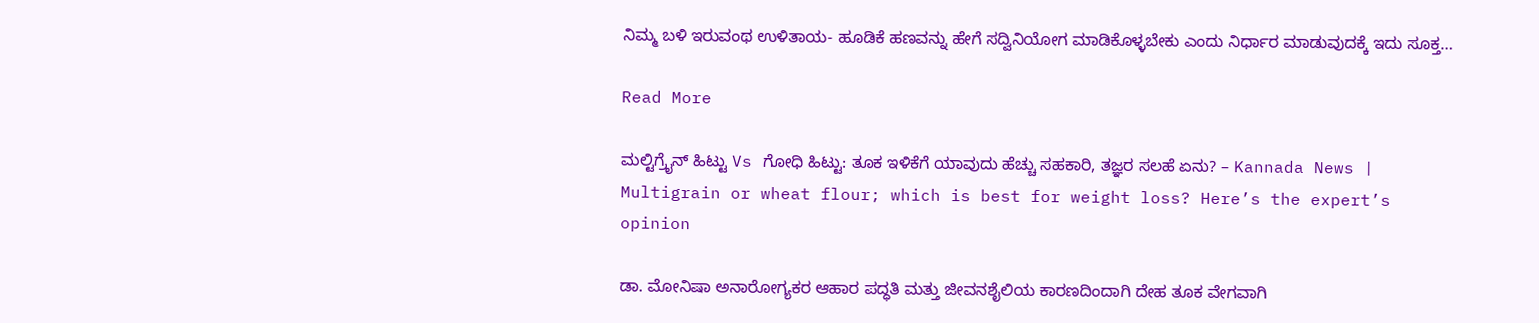ನಿಮ್ಮ ಬಳಿ ಇರುವಂಥ ಉಳಿತಾಯ- ಹೂಡಿಕೆ ಹಣವನ್ನು ಹೇಗೆ ಸದ್ವಿನಿಯೋಗ ಮಾಡಿಕೊಳ್ಳಬೇಕು ಎಂದು ನಿರ್ಧಾರ ಮಾಡುವುದಕ್ಕೆ ಇದು ಸೂಕ್ತ…

Read More

ಮಲ್ಟಿಗ್ರೈನ್‌ ಹಿಟ್ಟು Vs ಗೋಧಿ ಹಿಟ್ಟು: ತೂಕ ಇಳಿಕೆಗೆ ಯಾವುದು ಹೆಚ್ಚು ಸಹಕಾರಿ, ತಜ್ಞರ ಸಲಹೆ ಏನು? – Kannada News | Multigrain or wheat flour; which is best for weight loss? Here’s the expert’s opinion

ಡಾ. ಮೋನಿಷಾ ಅನಾರೋಗ್ಯಕರ ಆಹಾರ ಪದ್ಧತಿ ಮತ್ತು ಜೀವನಶೈಲಿಯ ಕಾರಣದಿಂದಾಗಿ ದೇಹ ತೂಕ ವೇಗವಾಗಿ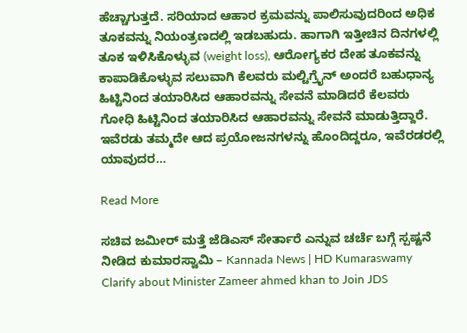ಹೆಚ್ಚಾಗುತ್ತದೆ. ಸರಿಯಾದ ಆಹಾರ ಕ್ರಮವನ್ನು ಪಾಲಿಸುವುದರಿಂದ ಅಧಿಕ ತೂಕವನ್ನು ನಿಯಂತ್ರಣದಲ್ಲಿ ಇಡಬಹುದು. ಹಾಗಾಗಿ ಇತ್ತೀಚಿನ ದಿನಗಳಲ್ಲಿ ತೂಕ ಇಳಿಸಿಕೊಳ್ಳುವ (weight loss), ಆರೋಗ್ಯಕರ ದೇಹ ತೂಕವನ್ನು ಕಾಪಾಡಿಕೊಳ್ಳುವ ಸಲುವಾಗಿ ಕೆಲವರು ಮಲ್ಟಿಗ್ರೈನ್‌ ಅಂದರೆ ಬಹುಧಾನ್ಯ ಹಿಟ್ಟಿನಿಂದ ತಯಾರಿಸಿದ ಆಹಾರವನ್ನು ಸೇವನೆ ಮಾಡಿದರೆ ಕೆಲವರು ಗೋಧಿ ಹಿಟ್ಟಿನಿಂದ ತಯಾರಿಸಿದ ಆಹಾರವನ್ನು ಸೇವನೆ ಮಾಡುತ್ತಿದ್ದಾರೆ. ಇವೆರಡು ತಮ್ಮದೇ ಆದ ಪ್ರಯೋಜನಗಳನ್ನು ಹೊಂದಿದ್ದರೂ, ಇವೆರಡರಲ್ಲಿ ಯಾವುದರ…

Read More

ಸಚಿವ ಜಮೀರ್ ಮತ್ತೆ ಜೆಡಿಎಸ್ ಸೇರ್ತಾರೆ ಎನ್ನುವ ಚರ್ಚೆ ಬಗ್ಗೆ ಸ್ಪಷ್ಟನೆ ನೀಡಿದ ಕುಮಾರಸ್ವಾಮಿ – Kannada News | HD Kumaraswamy Clarify about Minister Zameer ahmed khan to Join JDS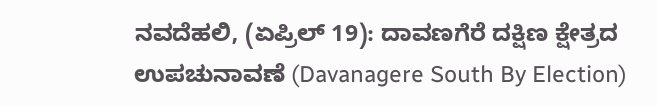ನವದೆಹಲಿ, (ಏಪ್ರಿಲ್ 19): ದಾವಣಗೆರೆ ದಕ್ಷಿಣ ಕ್ಷೇತ್ರದ ಉಪಚುನಾವಣೆ (Davanagere South By Election)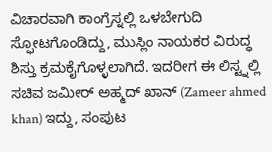ವಿಚಾರವಾಗಿ ಕಾಂಗ್ರೆಸ್ನಲ್ಲಿ ಒಳಬೇಗುದಿ ಸ್ಫೋಟಗೊಂಡಿದ್ದು, ಮುಸ್ಲಿಂ ನಾಯಕರ ವಿರುದ್ಧ ಶಿಸ್ತು ಕ್ರಮಕೈಗೊಳ್ಳಲಾಗಿದೆ. ಇದರೀಗ ಈ ಲಿಸ್ಟ್ನಲ್ಲಿ ಸಚಿವ ಜಮೀರ್ ಅಹ್ಮದ್ ಖಾನ್ (Zameer ahmed khan) ಇದ್ದು, ಸಂಪುಟ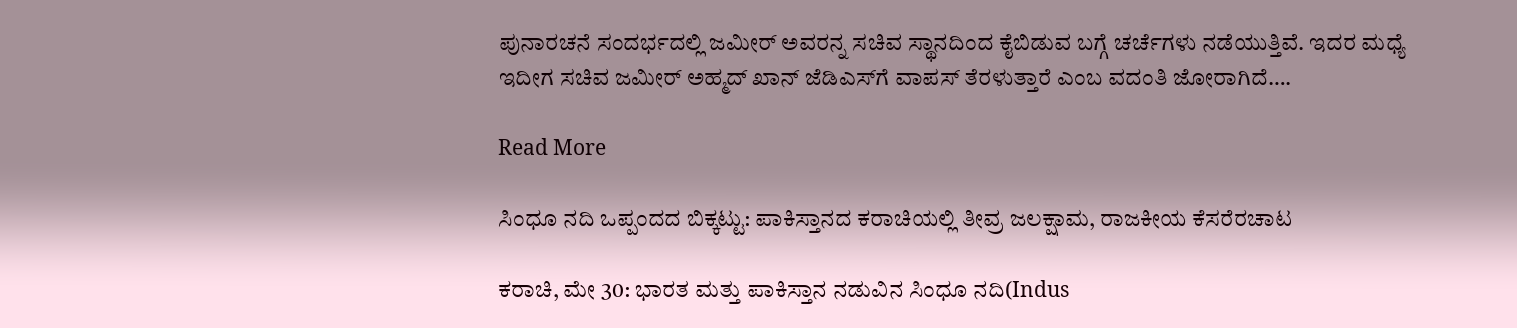ಪುನಾರಚನೆ ಸಂದರ್ಭದಲ್ಲಿ ಜಮೀರ್ ಅವರನ್ನ ಸಚಿವ ಸ್ಥಾನದಿಂದ ಕೈಬಿಡುವ ಬಗ್ಗೆ ಚರ್ಚೆಗಳು ನಡೆಯುತ್ತಿವೆ. ಇದರ ಮಧ್ಯೆ ಇದೀಗ ಸಚಿವ ಜಮೀರ್‌ ಅಹ್ಮದ್‌ ಖಾನ್‌ ಜೆಡಿಎಸ್‌ಗೆ ವಾಪಸ್‌ ತೆರಳುತ್ತಾರೆ ಎಂಬ ವದಂತಿ ಜೋರಾಗಿದೆ….

Read More

ಸಿಂಧೂ ನದಿ ಒಪ್ಪಂದದ ಬಿಕ್ಕಟ್ಟು: ಪಾಕಿಸ್ತಾನದ ಕರಾಚಿಯಲ್ಲಿ ತೀವ್ರ ಜಲಕ್ಷಾಮ, ರಾಜಕೀಯ ಕೆಸರೆರಚಾಟ

ಕರಾಚಿ, ಮೇ 30: ಭಾರತ ಮತ್ತು ಪಾಕಿಸ್ತಾನ ನಡುವಿನ ಸಿಂಧೂ ನದಿ(Indus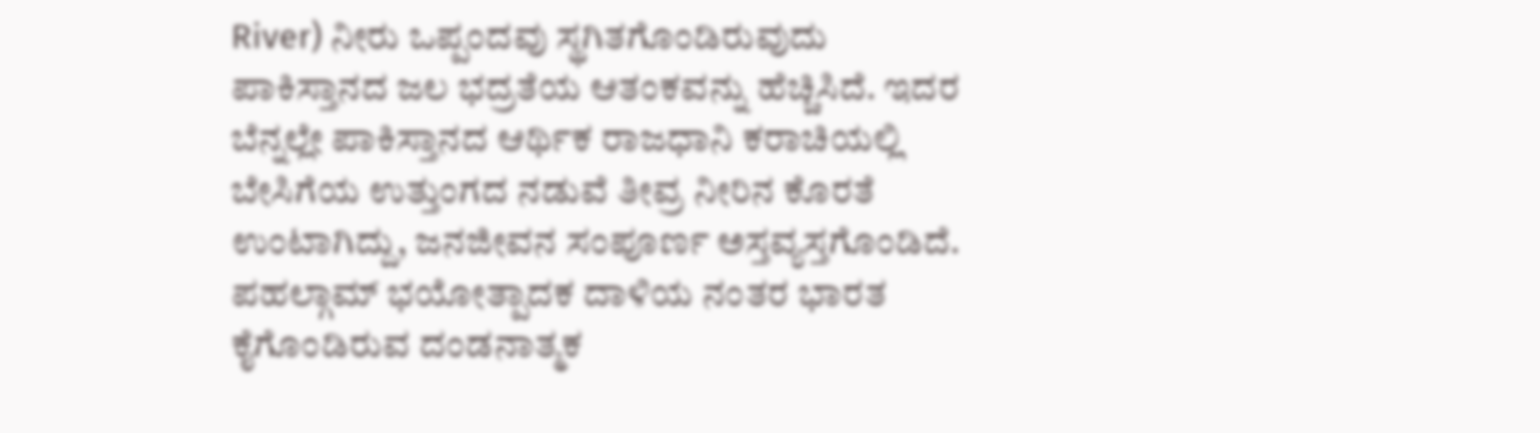River) ನೀರು ಒಪ್ಪಂದವು ಸ್ಥಗಿತಗೊಂಡಿರುವುದು ಪಾಕಿಸ್ತಾನದ ಜಲ ಭದ್ರತೆಯ ಆತಂಕವನ್ನು ಹೆಚ್ಚಿಸಿದೆ. ಇದರ ಬೆನ್ನಲ್ಲೇ ಪಾಕಿಸ್ತಾನದ ಆರ್ಥಿಕ ರಾಜಧಾನಿ ಕರಾಚಿಯಲ್ಲಿ ಬೇಸಿಗೆಯ ಉತ್ತುಂಗದ ನಡುವೆ ತೀವ್ರ ನೀರಿನ ಕೊರತೆ ಉಂಟಾಗಿದ್ದು, ಜನಜೀವನ ಸಂಪೂರ್ಣ ಅಸ್ತವ್ಯಸ್ತಗೊಂಡಿದೆ. ಪಹಲ್ಗಾಮ್ ಭಯೋತ್ಪಾದಕ ದಾಳಿಯ ನಂತರ ಭಾರತ ಕೈಗೊಂಡಿರುವ ದಂಡನಾತ್ಮಕ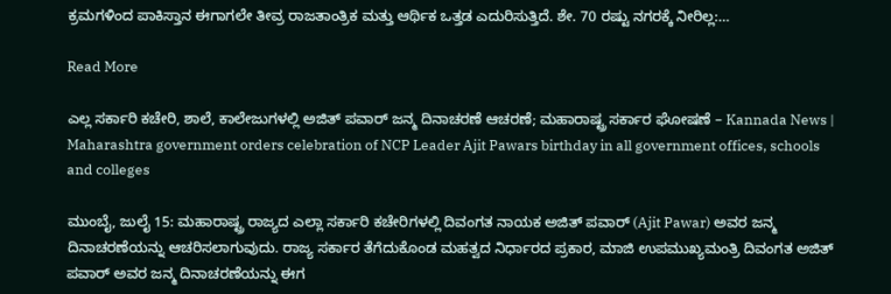ಕ್ರಮಗಳಿಂದ ಪಾಕಿಸ್ತಾನ ಈಗಾಗಲೇ ತೀವ್ರ ರಾಜತಾಂತ್ರಿಕ ಮತ್ತು ಆರ್ಥಿಕ ಒತ್ತಡ ಎದುರಿಸುತ್ತಿದೆ. ಶೇ. 70 ರಷ್ಟು ನಗರಕ್ಕೆ ನೀರಿಲ್ಲ:…

Read More

ಎಲ್ಲ ಸರ್ಕಾರಿ ಕಚೇರಿ, ಶಾಲೆ, ಕಾಲೇಜುಗಳಲ್ಲಿ ಅಜಿತ್ ಪವಾರ್ ಜನ್ಮ ದಿನಾಚರಣೆ ಆಚರಣೆ; ಮಹಾರಾಷ್ಟ್ರ ಸರ್ಕಾರ ಘೋಷಣೆ – Kannada News | Maharashtra government orders celebration of NCP Leader Ajit Pawars birthday in all government offices, schools and colleges

ಮುಂಬೈ, ಜುಲೈ 15: ಮಹಾರಾಷ್ಟ್ರ ರಾಜ್ಯದ ಎಲ್ಲಾ ಸರ್ಕಾರಿ ಕಚೇರಿಗಳಲ್ಲಿ ದಿವಂಗತ ನಾಯಕ ಅಜಿತ್ ಪವಾರ್ (Ajit Pawar) ಅವರ ಜನ್ಮ ದಿನಾಚರಣೆಯನ್ನು ಆಚರಿಸಲಾಗುವುದು. ರಾಜ್ಯ ಸರ್ಕಾರ ತೆಗೆದುಕೊಂಡ ಮಹತ್ವದ ನಿರ್ಧಾರದ ಪ್ರಕಾರ, ಮಾಜಿ ಉಪಮುಖ್ಯಮಂತ್ರಿ ದಿವಂಗತ ಅಜಿತ್ ಪವಾರ್ ಅವರ ಜನ್ಮ ದಿನಾಚರಣೆಯನ್ನು ಈಗ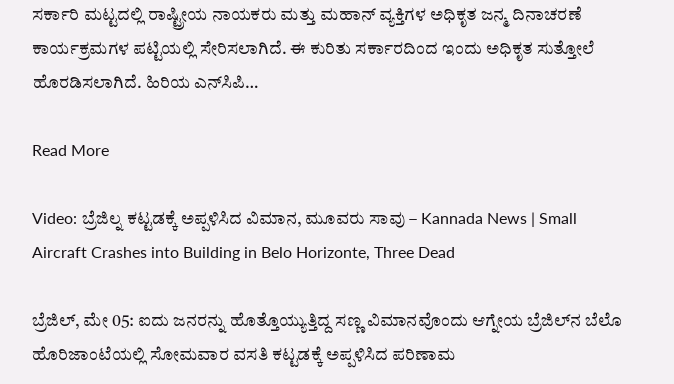ಸರ್ಕಾರಿ ಮಟ್ಟದಲ್ಲಿ ರಾಷ್ಟ್ರೀಯ ನಾಯಕರು ಮತ್ತು ಮಹಾನ್ ವ್ಯಕ್ತಿಗಳ ಅಧಿಕೃತ ಜನ್ಮ ದಿನಾಚರಣೆ ಕಾರ್ಯಕ್ರಮಗಳ ಪಟ್ಟಿಯಲ್ಲಿ ಸೇರಿಸಲಾಗಿದೆ. ಈ ಕುರಿತು ಸರ್ಕಾರದಿಂದ ಇಂದು ಅಧಿಕೃತ ಸುತ್ತೋಲೆ ಹೊರಡಿಸಲಾಗಿದೆ. ಹಿರಿಯ ಎನ್‌ಸಿಪಿ…

Read More

Video: ಬ್ರೆಜಿಲ್ನ ಕಟ್ಟಡಕ್ಕೆ ಅಪ್ಪಳಿಸಿದ ವಿಮಾನ, ಮೂವರು ಸಾವು – Kannada News | Small Aircraft Crashes into Building in Belo Horizonte, Three Dead

ಬ್ರೆಜಿಲ್, ಮೇ 05: ಐದು ಜನರನ್ನು ಹೊತ್ತೊಯ್ಯುತ್ತಿದ್ದ ಸಣ್ಣ ವಿಮಾನವೊಂದು ಆಗ್ನೇಯ ಬ್ರೆಜಿಲ್‌ನ ಬೆಲೊ ಹೊರಿಜಾಂಟೆಯಲ್ಲಿ ಸೋಮವಾರ ವಸತಿ ಕಟ್ಟಡಕ್ಕೆ ಅಪ್ಪಳಿಸಿದ ಪರಿಣಾಮ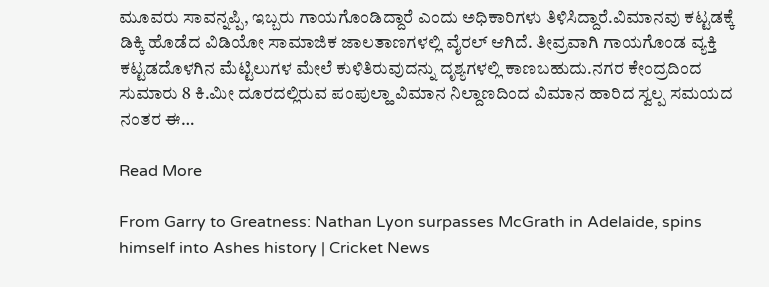ಮೂವರು ಸಾವನ್ನಪ್ಪಿ, ಇಬ್ಬರು ಗಾಯಗೊಂಡಿದ್ದಾರೆ ಎಂದು ಅಧಿಕಾರಿಗಳು ತಿಳಿಸಿದ್ದಾರೆ.ವಿಮಾನವು ಕಟ್ಟಡಕ್ಕೆ ಡಿಕ್ಕಿ ಹೊಡೆದ ವಿಡಿಯೋ ಸಾಮಾಜಿಕ ಜಾಲತಾಣಗಳಲ್ಲಿ ವೈರಲ್ ಆಗಿದೆ. ತೀವ್ರವಾಗಿ ಗಾಯಗೊಂಡ ವ್ಯಕ್ತಿ ಕಟ್ಟಡದೊಳಗಿನ ಮೆಟ್ಟಿಲುಗಳ ಮೇಲೆ ಕುಳಿತಿರುವುದನ್ನು ದೃಶ್ಯಗಳಲ್ಲಿ ಕಾಣಬಹುದು.ನಗರ ಕೇಂದ್ರದಿಂದ ಸುಮಾರು 8 ಕಿ.ಮೀ ದೂರದಲ್ಲಿರುವ ಪಂಪುಲ್ಹಾ ವಿಮಾನ ನಿಲ್ದಾಣದಿಂದ ವಿಮಾನ ಹಾರಿದ ಸ್ವಲ್ಪ ಸಮಯದ ನಂತರ ಈ…

Read More

From Garry to Greatness: Nathan Lyon surpasses McGrath in Adelaide, spins himself into Ashes history | Cricket News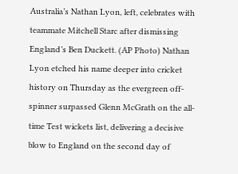Australia’s Nathan Lyon, left, celebrates with teammate Mitchell Starc after dismissing England’s Ben Duckett. (AP Photo) Nathan Lyon etched his name deeper into cricket history on Thursday as the evergreen off-spinner surpassed Glenn McGrath on the all-time Test wickets list, delivering a decisive blow to England on the second day of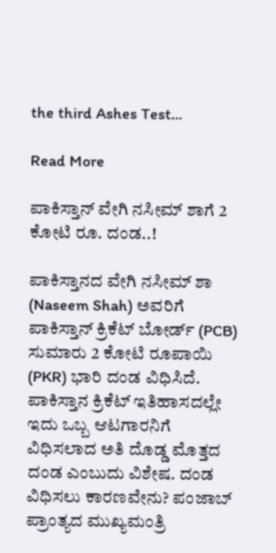the third Ashes Test…

Read More

ಪಾಕಿಸ್ತಾನ್ ವೇಗಿ ನಸೀಮ್ ಶಾಗೆ 2 ಕೋಟಿ ರೂ. ದಂಡ..!

ಪಾಕಿಸ್ತಾನದ ವೇಗಿ ನಸೀಮ್ ಶಾ (Naseem Shah) ಅವರಿಗೆ ಪಾಕಿಸ್ತಾನ್ ಕ್ರಿಕೆಟ್ ಬೋರ್ಡ್ (PCB) ಸುಮಾರು 2 ಕೋಟಿ ರೂಪಾಯಿ (PKR) ಭಾರಿ ದಂಡ ವಿಧಿಸಿದೆ. ಪಾಕಿಸ್ತಾನ ಕ್ರಿಕೆಟ್ ಇತಿಹಾಸದಲ್ಲೇ ಇದು ಒಬ್ಬ ಆಟಗಾರನಿಗೆ ವಿಧಿಸಲಾದ ಅತಿ ದೊಡ್ಡ ಮೊತ್ತದ ದಂಡ ಎಂಬುದು ವಿಶೇಷ. ದಂಡ ವಿಧಿಸಲು ಕಾರಣವೇನು? ಪಂಜಾಬ್ ಪ್ರಾಂತ್ಯದ ಮುಖ್ಯಮಂತ್ರಿ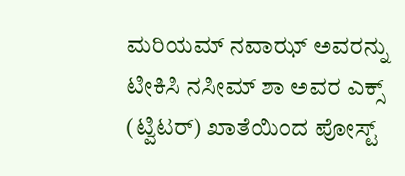ಮರಿಯಮ್ ನವಾಝ್ ಅವರನ್ನು ಟೀಕಿಸಿ ನಸೀಮ್ ಶಾ ಅವರ ಎಕ್ಸ್ (ಟ್ವಿಟರ್) ಖಾತೆಯಿಂದ ಪೋಸ್ಟ್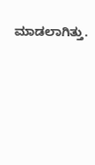ಮಾಡಲಾಗಿತ್ತು.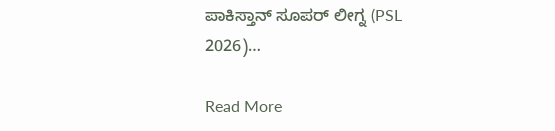ಪಾಕಿಸ್ತಾನ್ ಸೂಪರ್ ಲೀಗ್ನ (PSL 2026)…

Read More